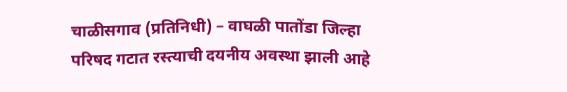चाळीसगाव (प्रतिनिधी) – वाघळी पातोंडा जिल्हा परिषद गटात रस्त्याची दयनीय अवस्था झाली आहे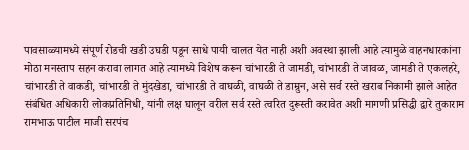पावसाळ्यामध्ये संपूर्ण रोडची खडी उघडी पडून साधे पायी चालत येत नाही अशी अवस्था झाली आहे त्यामुळे वाहनधारकांना मोठा मनस्ताप सहन करावा लागत आहे त्यामध्ये विशेष करून चांभारडी ते जामडी, चांभारडी ते जावळ, जामडी ते एकलहरे, चांभारडी ते वाकडी, चांभारडी ते मुंदखेडा, चांभारडी ते वाघळी, वाघळी ते डाम्रुन, असे सर्व रस्ते खराब निकामी झाले आहेत संबंधित अधिकारी लोकप्रतिनिधी, यांनी लक्ष घालून वरील सर्व रस्ते त्वरित दुरूस्ती करावेत अशी मागणी प्रसिद्धी द्वारे तुकाराम रामभाऊ पाटील माजी सरपंच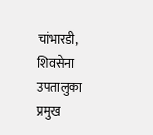चांभारडी, शिवसेना उपतालुका प्रमुख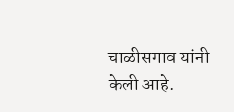चाळीसगाव यांनी केली आहे.